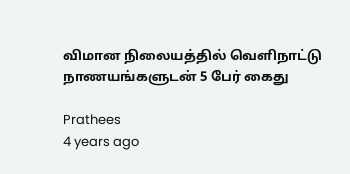விமான நிலையத்தில் வெளிநாட்டு நாணயங்களுடன் 5 பேர் கைது

Prathees
4 years ago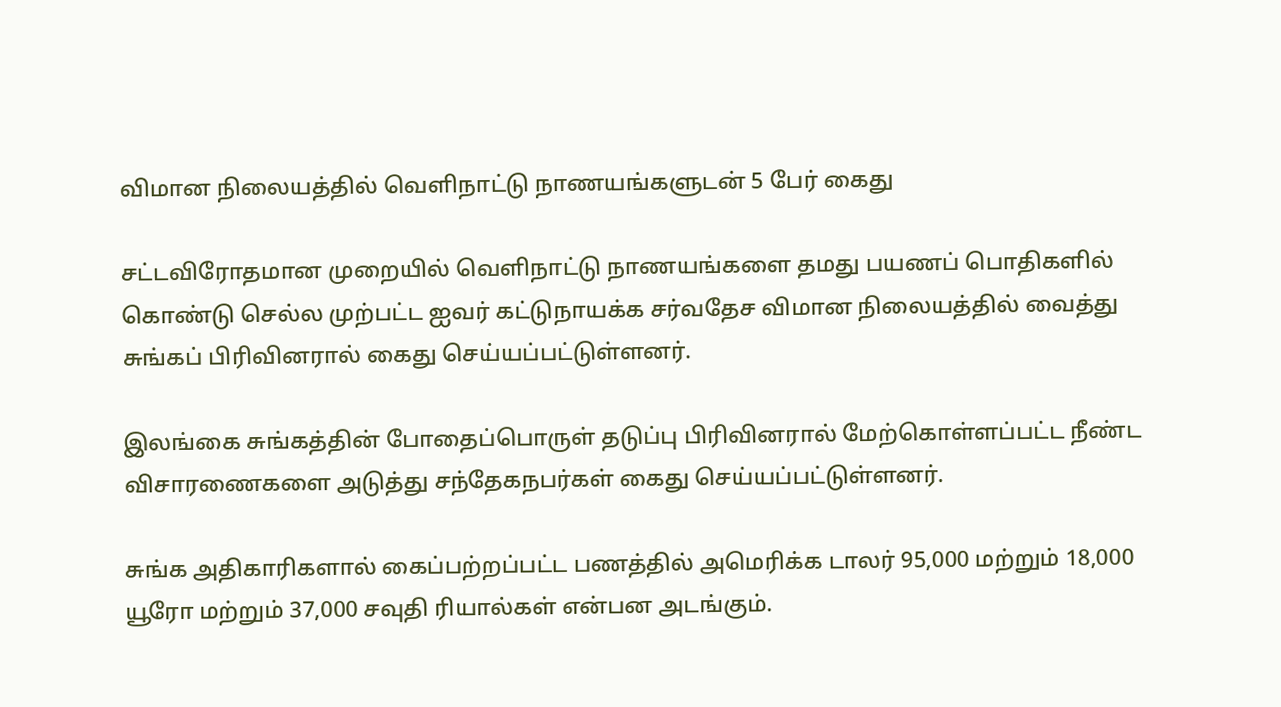விமான நிலையத்தில் வெளிநாட்டு நாணயங்களுடன் 5 பேர் கைது

சட்டவிரோதமான முறையில் வெளிநாட்டு நாணயங்களை தமது பயணப் பொதிகளில் கொண்டு செல்ல முற்பட்ட ஐவர் கட்டுநாயக்க சர்வதேச விமான நிலையத்தில் வைத்து சுங்கப் பிரிவினரால் கைது செய்யப்பட்டுள்ளனர்.

இலங்கை சுங்கத்தின் போதைப்பொருள் தடுப்பு பிரிவினரால் மேற்கொள்ளப்பட்ட நீண்ட விசாரணைகளை அடுத்து சந்தேகநபர்கள் கைது செய்யப்பட்டுள்ளனர்.

சுங்க அதிகாரிகளால் கைப்பற்றப்பட்ட பணத்தில் அமெரிக்க டாலர் 95,000 மற்றும் 18,000 யூரோ மற்றும் 37,000 சவுதி ரியால்கள் என்பன அடங்கும்.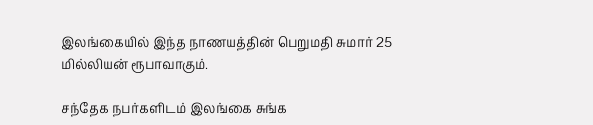இலங்கையில் இந்த நாணயத்தின் பெறுமதி சுமார் 25 மில்லியன் ரூபாவாகும்.

சந்தேக நபர்களிடம் இலங்கை சுங்க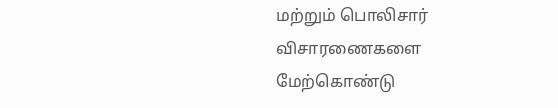மற்றும் பொலிசார் விசாரணைகளை மேற்கொண்டு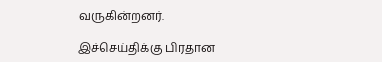வருகின்றனர்.

இச்செய்திக்கு பிரதான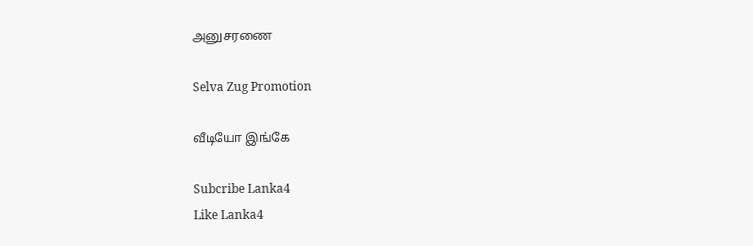அனுசரணை

Selva Zug Promotion

வீடியோ இங்கே

Subcribe Lanka4
Like Lanka4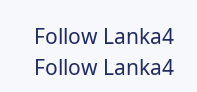Follow Lanka4
Follow Lanka4